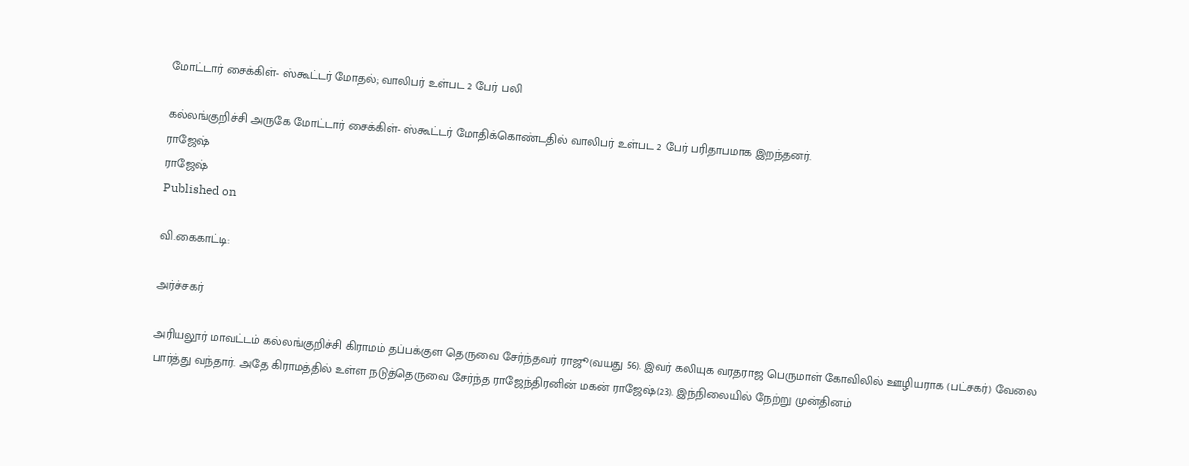மோட்டார் சைக்கிள்- ஸ்கூட்டர் மோதல்; வாலிபர் உள்பட 2 பேர் பலி

கல்லங்குறிச்சி அருகே மோட்டார் சைக்கிள்- ஸ்கூட்டர் மோதிக்கொண்டதில் வாலிபர் உள்பட 2 பேர் பரிதாபமாக இறந்தனர்.
ராஜேஷ்
ராஜேஷ்
Published on

வி.கைகாட்டி:

அர்ச்சகர்

அரியலூர் மாவட்டம் கல்லங்குறிச்சி கிராமம் தப்பக்குள தெருவை சேர்ந்தவர் ராஜூ(வயது 56). இவர் கலியுக வரதராஜ பெருமாள் கோவிலில் ஊழியராக (பட்சகர்) வேலை பார்த்து வந்தார். அதே கிராமத்தில் உள்ள நடுத்தெருவை சேர்ந்த ராஜேந்திரனின் மகன் ராஜேஷ்(23). இந்நிலையில் நேற்று முன்தினம்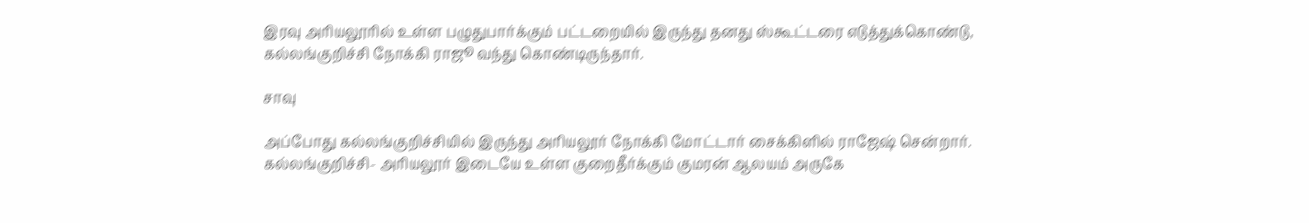இரவு அரியலூரில் உள்ள பழுதுபார்க்கும் பட்டறையில் இருந்து தனது ஸ்கூட்டரை எடுத்துக்கொண்டு, கல்லங்குறிச்சி நோக்கி ராஜூ வந்து கொண்டிருந்தார்.

சாவு

அப்போது கல்லங்குறிச்சியில் இருந்து அரியலூர் நோக்கி மோட்டார் சைக்கிளில் ராஜேஷ் சென்றார். கல்லங்குறிச்சி- அரியலூர் இடையே உள்ள குறைதீர்க்கும் குமரன் ஆலயம் அருகே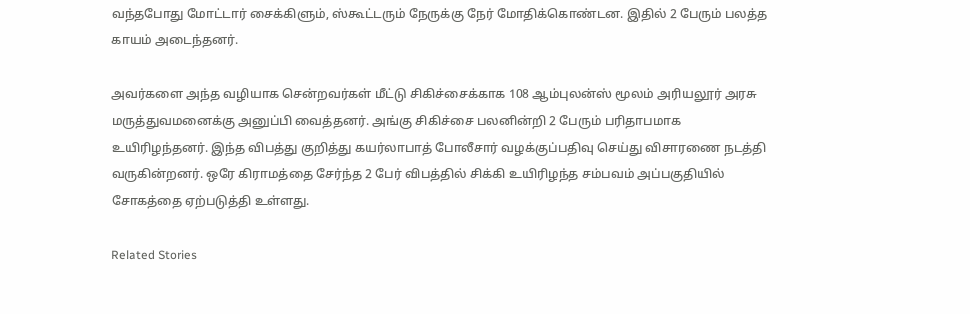வந்தபோது மோட்டார் சைக்கிளும், ஸ்கூட்டரும் நேருக்கு நேர் மோதிக்கொண்டன. இதில் 2 பேரும் பலத்த காயம் அடைந்தனர்.

அவர்களை அந்த வழியாக சென்றவர்கள் மீட்டு சிகிச்சைக்காக 108 ஆம்புலன்ஸ் மூலம் அரியலூர் அரசு மருத்துவமனைக்கு அனுப்பி வைத்தனர். அங்கு சிகிச்சை பலனின்றி 2 பேரும் பரிதாபமாக உயிரிழந்தனர். இந்த விபத்து குறித்து கயர்லாபாத் போலீசார் வழக்குப்பதிவு செய்து விசாரணை நடத்தி வருகின்றனர். ஒரே கிராமத்தை சேர்ந்த 2 பேர் விபத்தில் சிக்கி உயிரிழந்த சம்பவம் அப்பகுதியில் சோகத்தை ஏற்படுத்தி உள்ளது.

Related Stories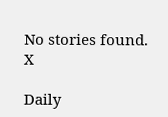No stories found.
X

Daily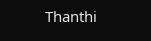Thanthi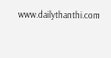www.dailythanthi.com